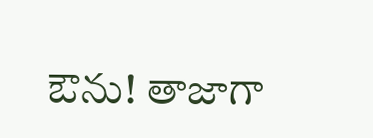ఔను! తాజాగా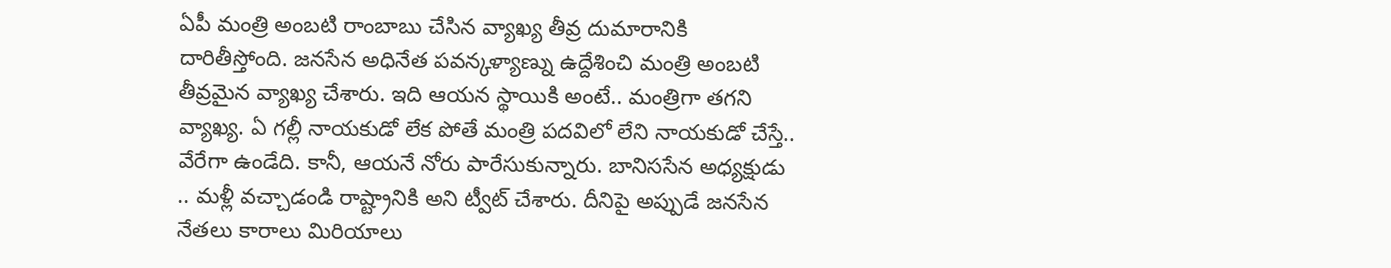ఏపీ మంత్రి అంబటి రాంబాబు చేసిన వ్యాఖ్య తీవ్ర దుమారానికి దారితీస్తోంది. జనసేన అధినేత పవన్కళ్యాణ్ను ఉద్దేశించి మంత్రి అంబటి తీవ్రమైన వ్యాఖ్య చేశారు. ఇది ఆయన స్థాయికి అంటే.. మంత్రిగా తగని వ్యాఖ్య. ఏ గల్లీ నాయకుడో లేక పోతే మంత్రి పదవిలో లేని నాయకుడో చేస్తే.. వేరేగా ఉండేది. కానీ, ఆయనే నోరు పారేసుకున్నారు. బానిససేన అధ్యక్షుడు .. మళ్లీ వచ్చాడండి రాష్ట్రానికి అని ట్వీట్ చేశారు. దీనిపై అప్పుడే జనసేన నేతలు కారాలు మిరియాలు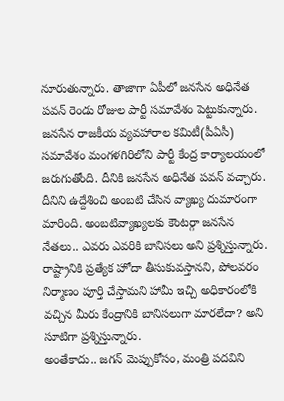నూరుతున్నారు. తాజాగా ఏపీలో జనసేన అధినేత పవన్ రెండు రోజుల పార్టీ సమావేశం పెట్టుకున్నారు.
జనసేన రాజకీయ వ్యవహారాల కమిటీ(పీఏసీ) సమావేశం మంగళగిరిలోని పార్టీ కేంద్ర కార్యాలయంలో జరుగుతోంది. దీనికి జనసేన అధినేత పవన్ వచ్చారు. దీనిని ఉద్దేశించి అంబటి చేసిన వ్యాఖ్య దుమారంగా మారింది. అంబటివ్యాఖ్యలకు కౌంటర్గా జనసేన నేతలు.. ఎవరు ఎవరికి బానిసలు అని ప్రశ్నిస్తున్నారు. రాష్ట్రానికి ప్రత్యేక హోదా తీసుకువస్తానని, పోలవరం నిర్మాణం పూర్తి చేస్తామని హామీ ఇచ్చి అధికారంలోకి వచ్చిన మీరు కేంద్రానికి బానిసలుగా మారలేదా? అని సూటిగా ప్రశ్నిస్తున్నారు.
అంతేకాదు.. జగన్ మెప్పుకోసం, మంత్రి పదవిని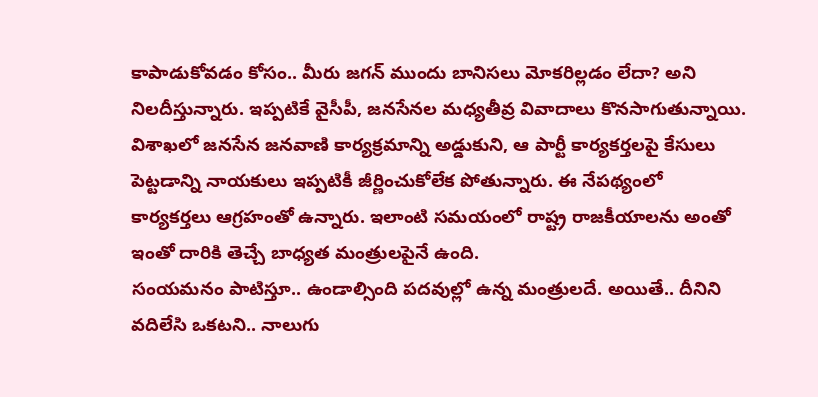కాపాడుకోవడం కోసం.. మీరు జగన్ ముందు బానిసలు మోకరిల్లడం లేదా? అని నిలదీస్తున్నారు. ఇప్పటికే వైసీపీ, జనసేనల మధ్యతీవ్ర వివాదాలు కొనసాగుతున్నాయి. విశాఖలో జనసేన జనవాణి కార్యక్రమాన్ని అడ్డుకుని, ఆ పార్టీ కార్యకర్తలపై కేసులు పెట్టడాన్ని నాయకులు ఇప్పటికీ జీర్ణించుకోలేక పోతున్నారు. ఈ నేపథ్యంలో కార్యకర్తలు ఆగ్రహంతో ఉన్నారు. ఇలాంటి సమయంలో రాష్ట్ర రాజకీయాలను అంతో ఇంతో దారికి తెచ్చే బాధ్యత మంత్రులపైనే ఉంది.
సంయమనం పాటిస్తూ.. ఉండాల్సింది పదవుల్లో ఉన్న మంత్రులదే. అయితే.. దీనిని వదిలేసి ఒకటని.. నాలుగు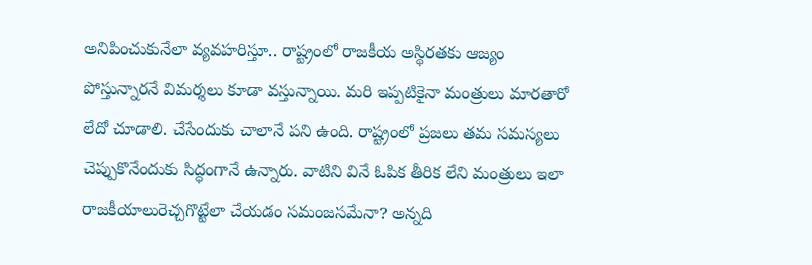అనిపించుకునేలా వ్యవహరిస్తూ.. రాష్ట్రంలో రాజకీయ అస్థిరతకు ఆజ్యం పోస్తున్నారనే విమర్శలు కూడా వస్తున్నాయి. మరి ఇప్పటికైనా మంత్రులు మారతారో లేదో చూడాలి. చేసేందుకు చాలానే పని ఉంది. రాష్ట్రంలో ప్రజలు తమ సమస్యలు చెప్పుకొనేందుకు సిద్ధంగానే ఉన్నారు. వాటిని వినే ఓపిక తీరిక లేని మంత్రులు ఇలా రాజకీయాలురెచ్చగొట్టేలా చేయడం సమంజసమేనా? అన్నది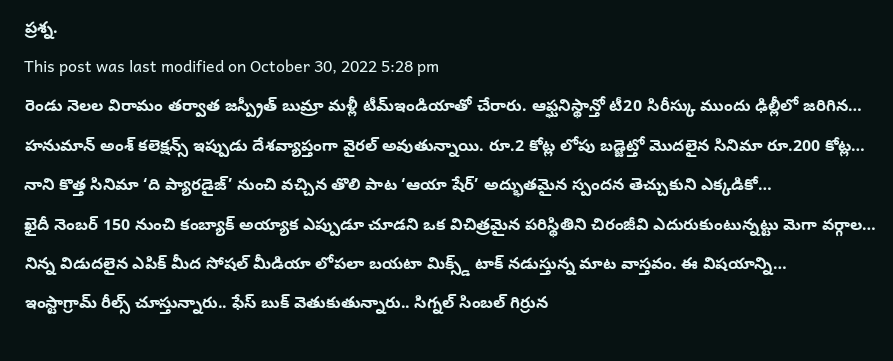ప్రశ్న.
This post was last modified on October 30, 2022 5:28 pm
రెండు నెలల విరామం తర్వాత జస్ప్రీత్ బుమ్రా మళ్లీ టీమ్ఇండియాతో చేరారు. ఆఫ్ఘనిస్థాన్తో టీ20 సిరీస్కు ముందు ఢిల్లీలో జరిగిన…
హనుమాన్ అంశ్ కలెక్షన్స్ ఇప్పుడు దేశవ్యాప్తంగా వైరల్ అవుతున్నాయి. రూ.2 కోట్ల లోపు బడ్జెట్తో మొదలైన సినిమా రూ.200 కోట్ల…
నాని కొత్త సినిమా ‘ది ప్యారడైజ్’ నుంచి వచ్చిన తొలి పాట ‘ఆయా షేర్’ అద్భుతమైన స్పందన తెచ్చుకుని ఎక్కడికో…
ఖైదీ నెంబర్ 150 నుంచి కంబ్యాక్ అయ్యాక ఎప్పుడూ చూడని ఒక విచిత్రమైన పరిస్థితిని చిరంజీవి ఎదురుకుంటున్నట్టు మెగా వర్గాల…
నిన్న విడుదలైన ఎపిక్ మీద సోషల్ మీడియా లోపలా బయటా మిక్స్డ్ టాక్ నడుస్తున్న మాట వాస్తవం. ఈ విషయాన్ని…
ఇంస్టాగ్రామ్ రీల్స్ చూస్తున్నారు.. ఫేస్ బుక్ వెతుకుతున్నారు.. సిగ్నల్ సింబల్ గిర్రున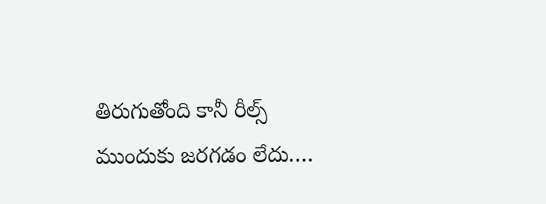తిరుగుతోంది కానీ రీల్స్ ముందుకు జరగడం లేదు.…